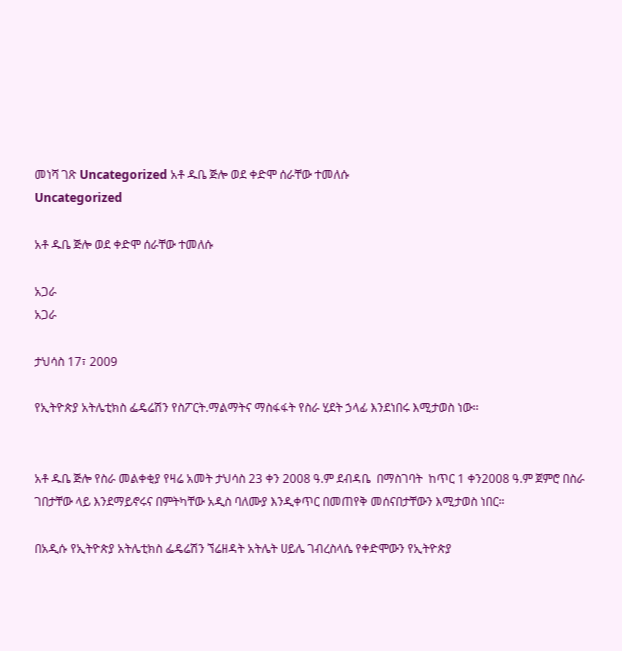መነሻ ገጽ Uncategorized አቶ ዱቤ ጅሎ ወደ ቀድሞ ሰራቸው ተመለሱ
Uncategorized

አቶ ዱቤ ጅሎ ወደ ቀድሞ ሰራቸው ተመለሱ

አጋራ
አጋራ

ታህሳስ 17፣ 2009

የኢትዮጵያ አትሌቲክስ ፌዴሬሽን የስፖርት.ማልማትና ማስፋፋት የስራ ሂደት ኃላፊ እንደነበሩ እሚታወስ ነው፡፡


አቶ ዱቤ ጅሎ የስራ መልቀቂያ የዛሬ አመት ታህሳስ 23 ቀን 2008 ዓ.ም ደብዳቤ  በማስገባት  ከጥር 1 ቀን2008 ዓ.ም ጀምሮ በስራ ገበታቸው ላይ እንደማይኖሩና በምትካቸው አዲስ ባለሙያ እንዲቀጥር በመጠየቅ መሰናበታቸውን እሚታወስ ነበር።

በአዲሱ የኢትዮጵያ አትሌቲክስ ፌዴሬሽን ኘሬዘዳት አትሌት ሀይሌ ገብረስላሴ የቀድሞውን የኢትዮጵያ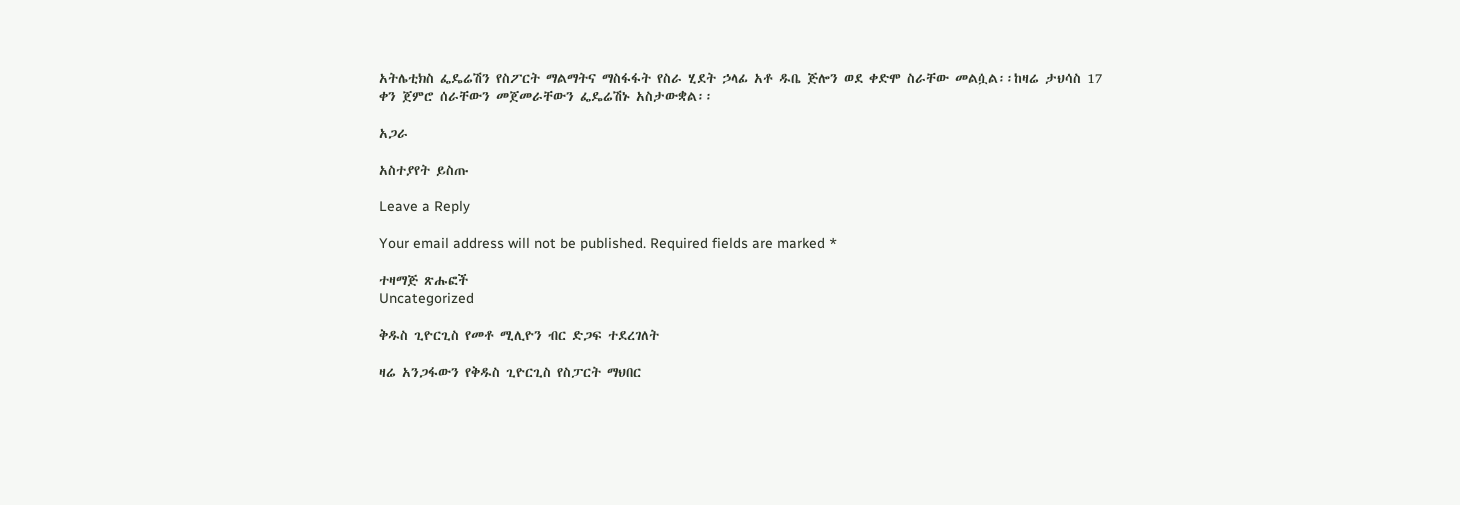አትሌቲክስ ፌዴሬሽን የስፖርት ማልማትና ማስፋፋት የስራ ሂደት ኃላፊ አቶ ዱቤ ጅሎን ወደ ቀድሞ ስራቸው መልሷል፡፡ከዛሬ ታህሳስ 17 ቀን ጀምሮ ሰራቸውን መጀመራቸውን ፌዴሬሽኑ አስታውቋል፡፡

አጋራ

አስተያየት ይስጡ

Leave a Reply

Your email address will not be published. Required fields are marked *

ተዛማጅ ጽሑፎች
Uncategorized

ቅዱስ ጊዮርጊስ የመቶ ሚሊዮን ብር ድጋፍ ተደረገለት

ዛሬ አንጋፋውን የቅዱስ ጊዮርጊስ የስፓርት ማህበር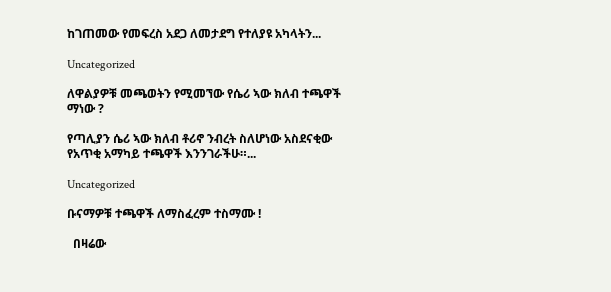ከገጠመው የመፍረስ አደጋ ለመታደግ የተለያዩ አካላትን...

Uncategorized

ለዋልያዎቹ መጫወትን የሚመኘው የሴሪ ኣው ክለብ ተጫዋች ማነው ?

የጣሊያን ሴሪ ኣው ክለብ ቶሪኖ ንብረት ስለሆነው አስደናቂው የአጥቂ አማካይ ተጫዋች እንንገራችሁ።...

Uncategorized

ቡናማዎቹ ተጫዋች ለማስፈረም ተስማሙ !

  በዛሬው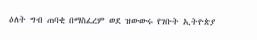ዕለት ግብ ጠባቂ በማስፈረም ወደ ዝውውሩ የገቡት ኢትዮጵያ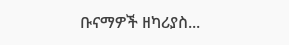ቡናማዎች ዘካሪያስ...